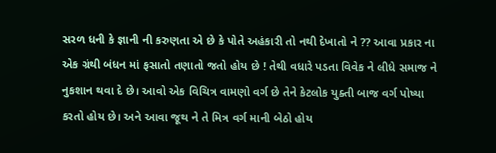સરળ ધની કે જ્ઞાની ની કરુણતા એ છે કે પોતે અહંકારી તો નથી દેખાતો ને ?? આવા પ્રકાર ના એક ગ્રંથી બંધન માં ફસાતો તણાતો જતો હોય છે ! તેથી વધારે પડતા વિવેક ને લીધે સમાજ ને નુકશાન થવા દે છે। આવો એક વિચિત્ર વામણો વર્ગ છે તેને કેટલોક યુક્તી બાજ વર્ગ પોષ્યા કરતો હોય છે। અને આવા જૂથ ને તે મિત્ર વર્ગ માની બેઠો હોય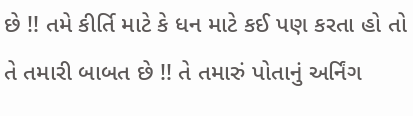છે !! તમે કીર્તિ માટે કે ધન માટે કઈ પણ કરતા હો તો તે તમારી બાબત છે !! તે તમારું પોતાનું અર્નિંગ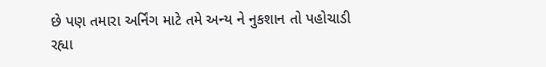છે પણ તમારા અર્નિંગ માટે તમે અન્ય ને નુકશાન તો પહોચાડી રહ્યા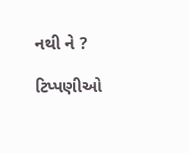નથી ને ?

ટિપ્પણીઓ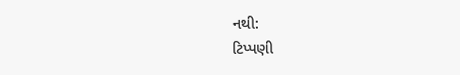નથી:
ટિપ્પણી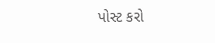પોસ્ટ કરો